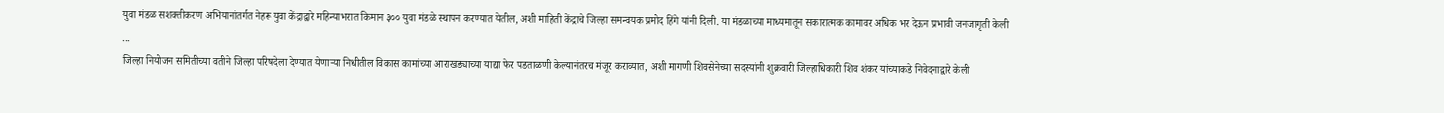युवा मंडळ सशक्तीकरण अभियानांतर्गत नेहरू युवा केंद्राद्वारे महिन्याभरात किमान ३०० युवा मंडळे स्थापन करण्यात येतील, अशी माहिती केंद्राचे जिल्हा समन्वयक प्रमोद हिंगे यांनी दिली. या मंडळाच्या माध्यमातून सकारात्मक कामावर अधिक भर देऊन प्रभावी जनजागृती केली ...
जिल्हा नियोजन समितीच्या वतीने जिल्हा परिषदेला देण्यात येणाऱ्या निधीतील विकास कामांच्या आराखड्याच्या याद्या फेर पडताळणी केल्यानंतरच मंजूर कराव्यात, अशी मागणी शिवसेनेच्या सदस्यांनी शुक्रवारी जिल्हाधिकारी शिव शंकर यांच्याकडे निवेदनाद्वारे केली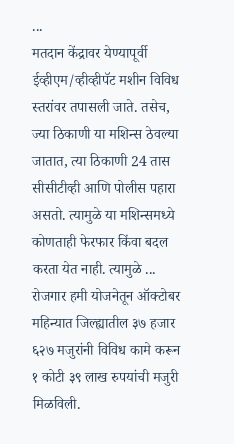...
मतदान केंद्रावर येण्यापूर्वी ईव्हीएम/व्हीव्हीपॅट मशीन विविध स्तरांवर तपासली जाते. तसेच, ज्या ठिकाणी या मशिन्स ठेवल्या जातात, त्या ठिकाणी 24 तास सीसीटीव्ही आणि पोलीस पहारा असतो. त्यामुळे या मशिन्समध्ये कोणताही फेरफार किंवा बदल करता येत नाही. त्यामुळे ...
रोजगार हमी योजनेतून ऑक्टोबर महिन्यात जिल्ह्यातील ३७ हजार ६२७ मजुरांनी विविध कामे करून १ कोटी ३९ लाख रुपयांची मजुरी मिळविली.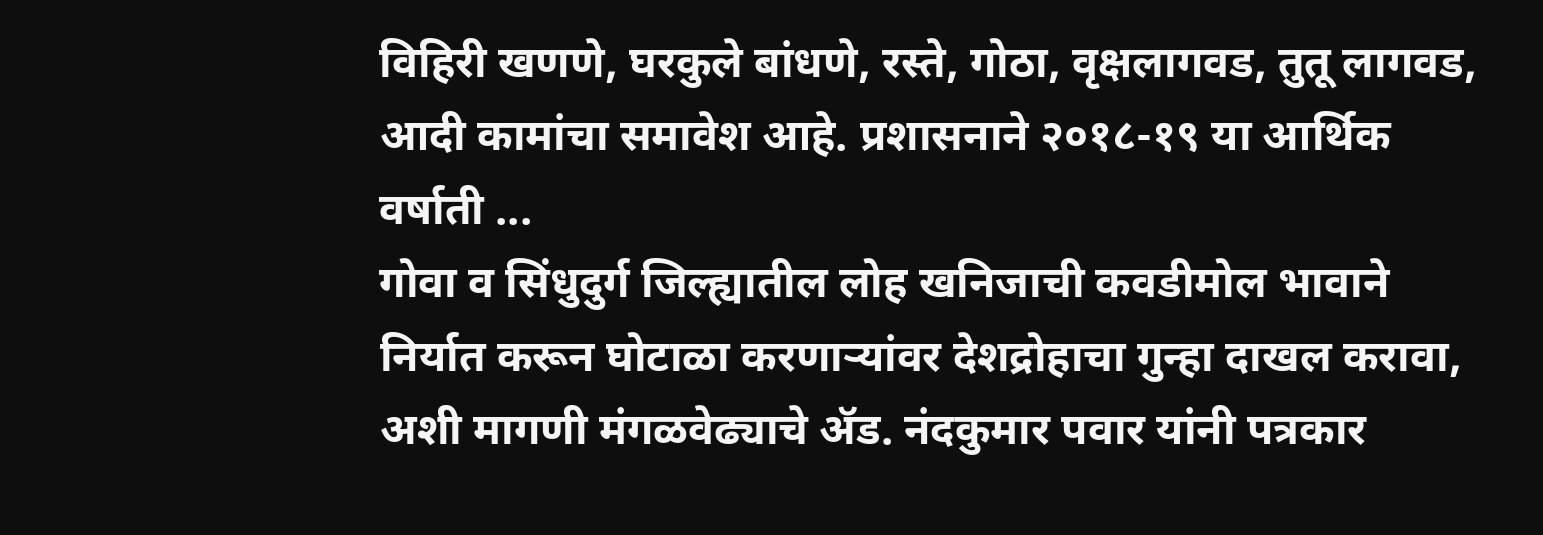विहिरी खणणे, घरकुले बांधणे, रस्ते, गोठा, वृक्षलागवड, तुतू लागवड, आदी कामांचा समावेश आहे. प्रशासनाने २०१८-१९ या आर्थिक वर्षाती ...
गोवा व सिंधुदुर्ग जिल्ह्यातील लोह खनिजाची कवडीमोल भावाने निर्यात करून घोटाळा करणाऱ्यांवर देशद्रोहाचा गुन्हा दाखल करावा, अशी मागणी मंगळवेढ्याचे ॲड. नंदकुमार पवार यांनी पत्रकार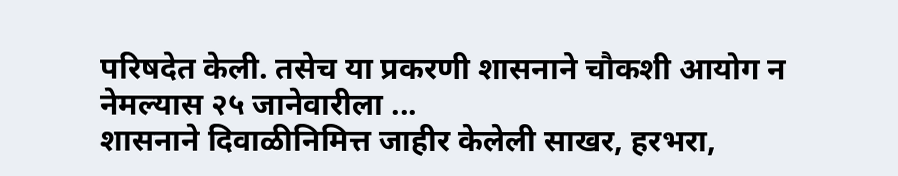परिषदेत केली. तसेच या प्रकरणी शासनाने चौकशी आयोग न नेमल्यास २५ जानेवारीला ...
शासनाने दिवाळीनिमित्त जाहीर केलेली साखर, हरभरा,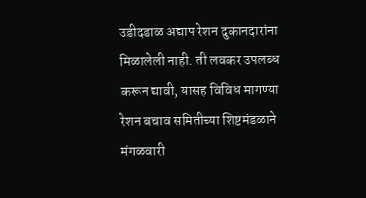उडीदडाळ अद्याप रेशन दुकानदारांना मिळालेली नाही. ती लवकर उपलब्ध करून द्यावी, यासह विविध मागण्या रेशन बचाव समितीच्या शिष्टमंडळाने मंगळवारी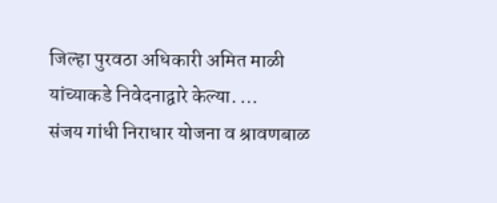जिल्हा पुरवठा अधिकारी अमित माळी यांच्याकडे निवेदनाद्वारे केल्या. ...
संजय गांधी निराधार योजना व श्रावणबाळ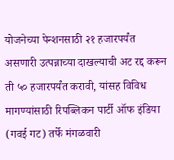योजनेच्या पेन्शनसाठी २१ हजारपर्यंत असणारी उत्पन्नाच्या दाखल्याची अट रद्द करून ती ५० हजारपर्यंत करावी, यांसह विविध मागण्यांसाठी रिपब्लिकन पार्टी ऑफ इंडिया (गवई गट) तर्फे मंगळवारी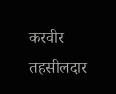करवीर तहसीलदार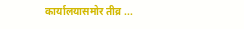कार्यालयासमोर तीव्र ...